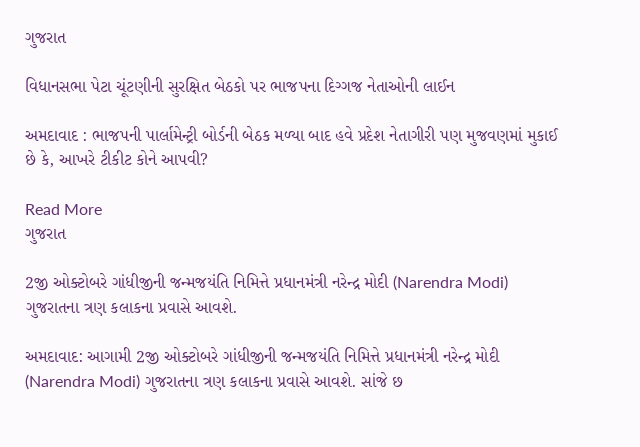ગુજરાત

વિધાનસભા પેટા ચૂંટણીની સુરક્ષિત બેઠકો પર ભાજપના દિગ્ગજ નેતાઓની લાઈન

અમદાવાદ : ભાજપની પાર્લામેન્ટ્રી બોર્ડની બેઠક મળ્યા બાદ હવે પ્રદેશ નેતાગીરી પણ મુજવણમાં મુકાઈ છે કે, આખરે ટીકીટ કોને આપવી?

Read More
ગુજરાત

2જી ઓક્ટોબરે ગાંધીજીની જન્મજયંતિ નિમિત્તે પ્રધાનમંત્રી નરેન્દ્ર મોદી (Narendra Modi) ગુજરાતના ત્રણ કલાકના પ્રવાસે આવશે.

અમદાવાદ: આગામી 2જી ઓક્ટોબરે ગાંધીજીની જન્મજયંતિ નિમિત્તે પ્રધાનમંત્રી નરેન્દ્ર મોદી (Narendra Modi) ગુજરાતના ત્રણ કલાકના પ્રવાસે આવશે. સાંજે છ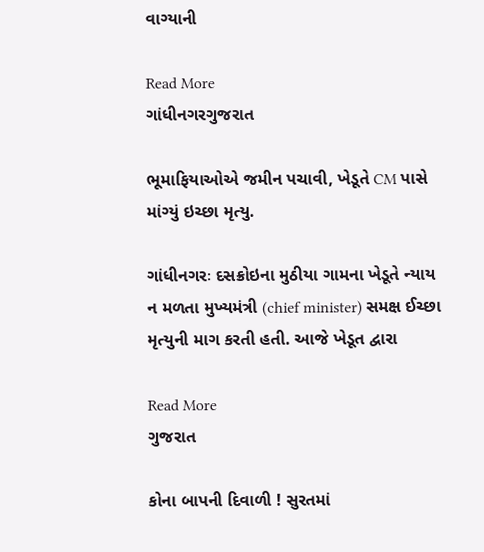વાગ્યાની

Read More
ગાંધીનગરગુજરાત

ભૂમાફિયાઓએ જમીન પચાવી, ખેડૂતે CM પાસે માંગ્યું ઇચ્છા મૃત્યુ.

ગાંધીનગરઃ દસક્રોઇના મુઠીયા ગામના ખેડૂતે ન્યાય ન મળતા મુખ્યમંત્રી (chief minister) સમક્ષ ઈચ્છા મૃત્યુની માગ કરતી હતી. આજે ખેડૂત દ્વારા

Read More
ગુજરાત

કોના બાપની દિવાળી ! સુરતમાં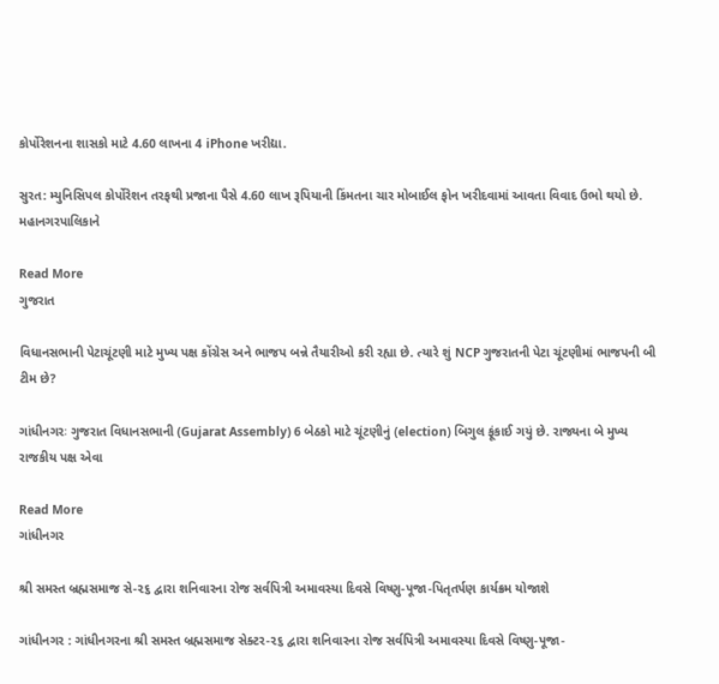કોર્પોરેશનના શાસકો માટે 4.60 લાખના 4 iPhone ખરીદ્યા.

સુરત: મ્યુનિસિપલ કોર્પોરેશન તરફથી પ્રજાના પૈસે 4.60 લાખ રૂપિયાની કિંમતના ચાર મોબાઈલ ફોન ખરીદવામાં આવતા વિવાદ ઉભો થયો છે. મહાનગરપાલિકાને

Read More
ગુજરાત

વિધાનસભાની પેટાચૂંટણી માટે મુખ્ય પક્ષ કોંગ્રેસ અને ભાજપ બન્ને તૈયારીઓ કરી રહ્યા છે. ત્યારે શું NCP ગુજરાતની પેટા ચૂંટણીમાં ભાજપની બી ટીમ છે?

ગાંધીનગરઃ ગુજરાત વિધાનસભાની (Gujarat Assembly) 6 બેઠકો માટે ચૂંટણીનું (election) બિગુલ ફૂંકાઈ ગયું છે. રાજ્યના બે મુખ્ય રાજકીય પક્ષ એવા

Read More
ગાંધીનગર

શ્રી સમસ્ત બ્રહ્મસમાજ સે-૨૬ દ્વારા શનિવારના રોજ સર્વપિત્રી અમાવસ્યા દિવસે વિષ્ણુ-પૂજા-પિતૃતર્પણ કાર્યક્રમ યોજાશે

ગાંધીનગર : ગાંધીનગરના શ્રી સમસ્ત બ્રહ્મસમાજ સેક્ટર-૨૬ દ્વારા શનિવારના રોજ સર્વપિત્રી અમાવસ્યા દિવસે વિષ્ણુ-પૂજા-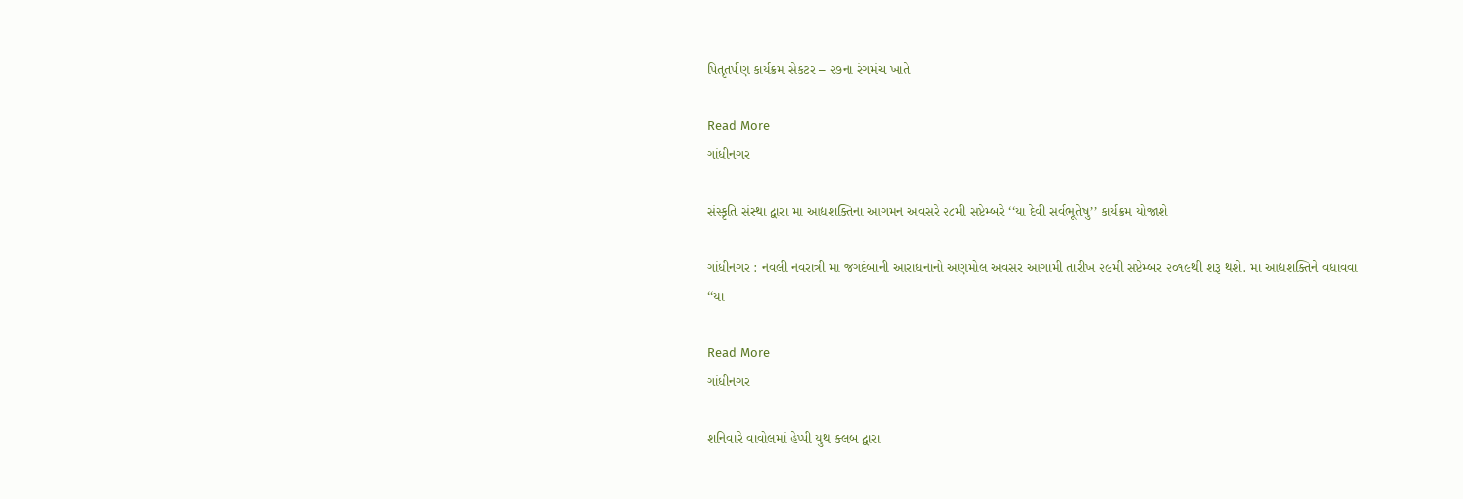પિતૃતર્પણ કાર્યક્રમ સેકટર – ૨૭ના રંગમંચ ખાતે

Read More
ગાંધીનગર

સંસ્કૃતિ સંસ્થા દ્વારા મા આદ્યશક્તિના આગમન અવસરે ૨૮મી સપ્ટેમ્બરે ‘‘યા દેવી સર્વભૂતેષુ’’ કાર્યક્રમ યોજાશે

ગાંધીનગર : નવલી નવરાત્રી મા જગદંબાની આરાધનાનો અણમોલ અવસર આગામી તારીખ ૨૯મી સપ્ટેમ્બર ૨૦૧૯થી શરૂ થશે. મા આદ્યશક્તિને વધાવવા ‘‘યા

Read More
ગાંધીનગર

શનિવારે વાવોલમાં હેપ્પી યુથ ક્લબ દ્વારા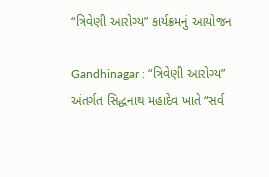“ત્રિવેણી આરોગ્ય” કાર્યક્રમનું આયોજન

Gandhinagar : “ત્રિવેણી આરોગ્ય” અંતર્ગત સિદ્ધનાથ મહાદેવ ખાતે “સર્વ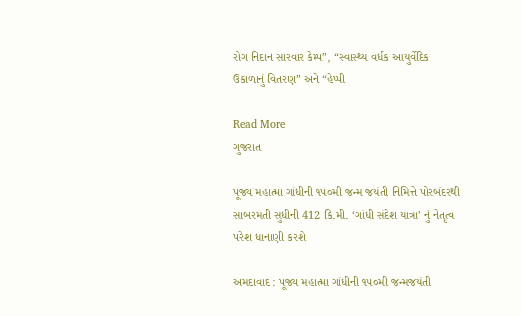રોગ નિદાન સારવાર કેમ્પ”, “સ્વાસ્થ્ય વર્ધક આયુર્વેદિક ઉકાળાનું વિતરણ” અને “હેપ્પી

Read More
ગુજરાત

પૂજ્ય મહાત્મા ગાંધીની ૧૫૦મી જન્મ જયંતી નિમિત્તે પોરબંદરથી સાબરમતી સુધીની 412 કિ.મી. ‘ગાંધી સંદેશ યાત્રા’ નું નેતૃત્વ પરેશ ધાનાણી કરશે

અમદાવાદ : પૂજ્ય મહાત્મા ગાંધીની ૧૫૦મી જન્મજયંતી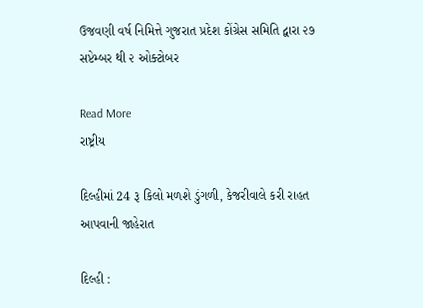ઉજવણી વર્ષ નિમિત્તે ગુજરાત પ્રદેશ કોંગ્રેસ સમિતિ દ્વારા ૨૭ સપ્ટેમ્બર થી ૨ ઓક્ટોબર

Read More
રાષ્ટ્રીય

દિલ્હીમાં 24 રૂ કિલો મળશે ડુંગળી, કેજરીવાલે કરી રાહત આપવાની જાહેરાત

દિલ્હી :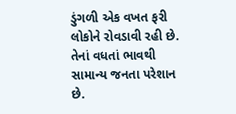ડુંગળી એક વખત ફરી લોકોને રોવડાવી રહી છે. તેનાં વધતાં ભાવથી સામાન્ય જનતા પરેશાન છે.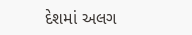દેશમાં અલગ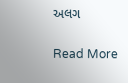અલગ

Read More